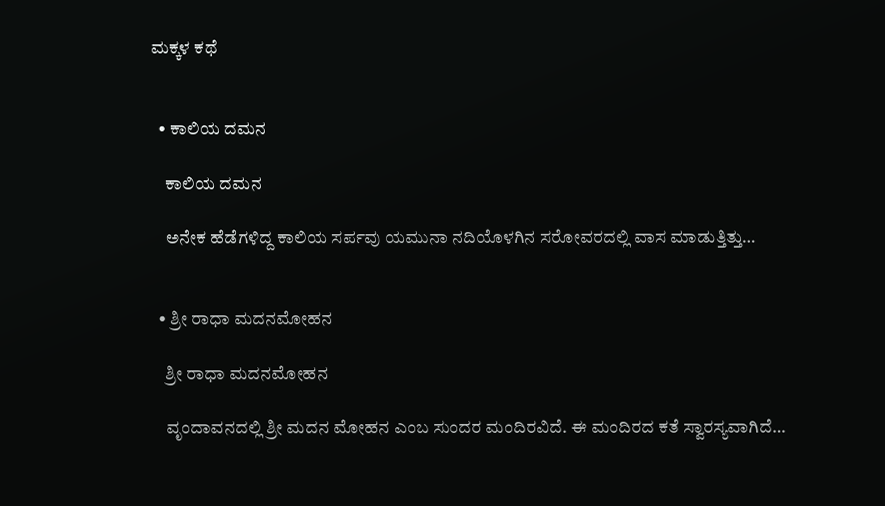ಮಕ್ಕಳ ಕಥೆ


  • ಕಾಲಿಯ ದಮನ

    ಕಾಲಿಯ ದಮನ

    ಅನೇಕ ಹೆಡೆಗಳಿದ್ದ ಕಾಲಿಯ ಸರ್ಪವು ಯಮುನಾ ನದಿಯೊಳಗಿನ ಸರೋವರದಲ್ಲಿ ವಾಸ ಮಾಡುತ್ತಿತ್ತು…


  • ಶ್ರೀ ರಾಧಾ ಮದನಮೋಹನ

    ಶ್ರೀ ರಾಧಾ ಮದನಮೋಹನ

    ವೃಂದಾವನದಲ್ಲಿ ಶ್ರೀ ಮದನ ಮೋಹನ ಎಂಬ ಸುಂದರ ಮಂದಿರವಿದೆ. ಈ ಮಂದಿರದ ಕತೆ ಸ್ವಾರಸ್ಯವಾಗಿದೆ…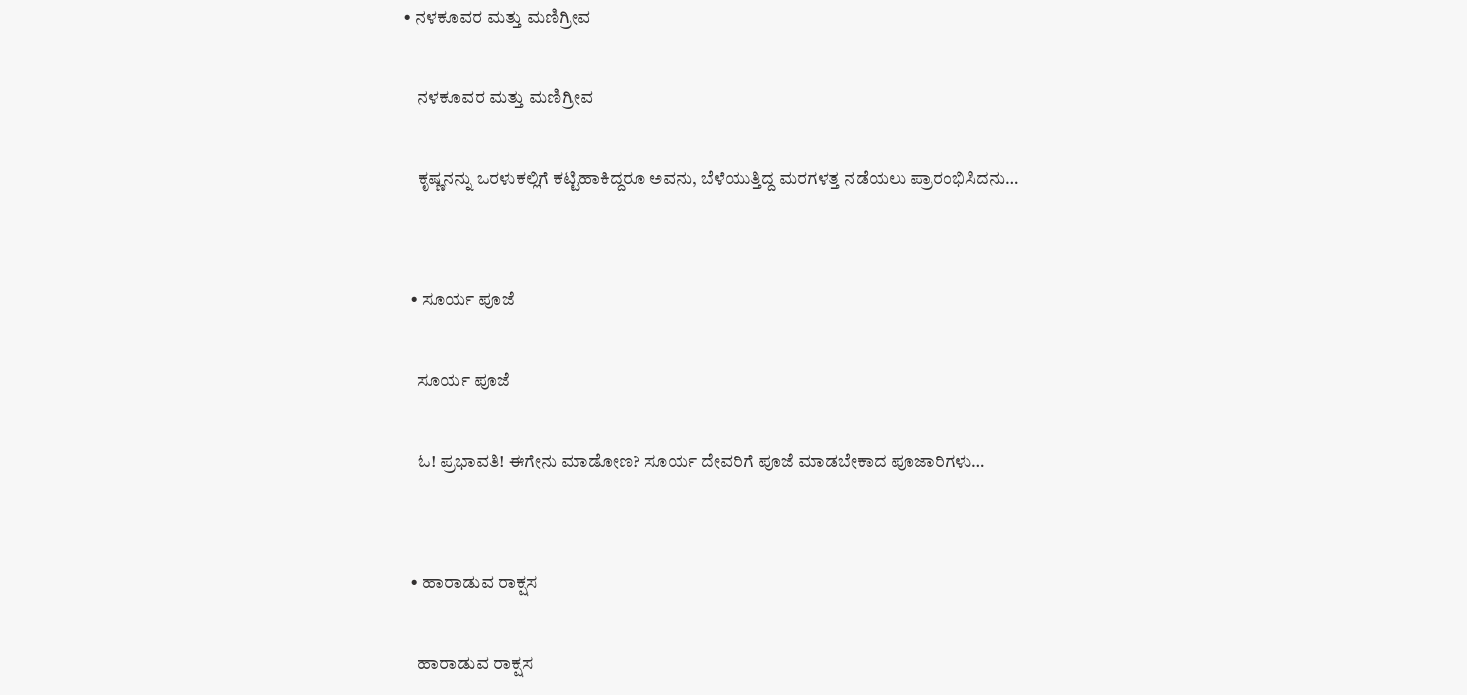• ನಳಕೂವರ ಮತ್ತು ಮಣಿಗ್ರೀವ

    ನಳಕೂವರ ಮತ್ತು ಮಣಿಗ್ರೀವ

    ಕೃಷ್ಣನನ್ನು ಒರಳುಕಲ್ಲಿಗೆ ಕಟ್ಟಿಹಾಕಿದ್ದರೂ ಅವನು, ಬೆಳೆಯುತ್ತಿದ್ದ ಮರಗಳತ್ತ ನಡೆಯಲು ಪ್ರಾರಂಭಿಸಿದನು…


  • ಸೂರ್ಯ ಪೂಜೆ

    ಸೂರ್ಯ ಪೂಜೆ

    ಓ! ಪ್ರಭಾವತಿ! ಈಗೇನು ಮಾಡೋಣ? ಸೂರ್ಯ ದೇವರಿಗೆ ಪೂಜೆ ಮಾಡಬೇಕಾದ ಪೂಜಾರಿಗಳು…


  • ಹಾರಾಡುವ ರಾಕ್ಷಸ

    ಹಾರಾಡುವ ರಾಕ್ಷಸ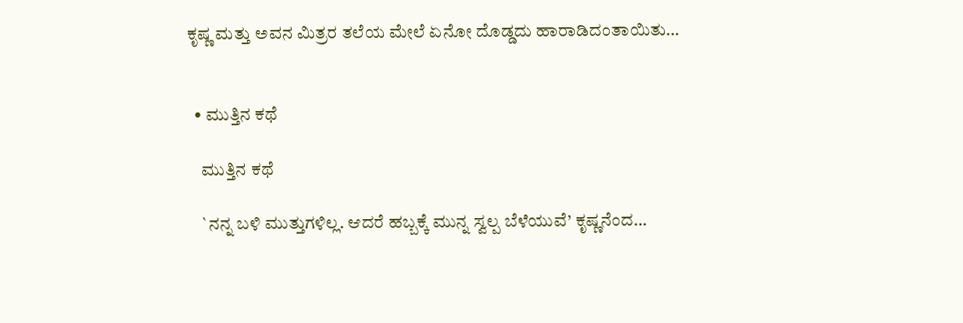ಕೃಷ್ಣ ಮತ್ತು ಅವನ ಮಿತ್ರರ ತಲೆಯ ಮೇಲೆ ಏನೋ ದೊಡ್ಡದು ಹಾರಾಡಿದಂತಾಯಿತು…


  • ಮುತ್ತಿನ ಕಥೆ

    ಮುತ್ತಿನ ಕಥೆ

    `ನನ್ನ ಬಳಿ ಮುತ್ತುಗಳಿಲ್ಲ. ಆದರೆ ಹಬ್ಬಕ್ಕೆ ಮುನ್ನ ಸ್ವಲ್ಪ ಬೆಳೆಯುವೆ’ ಕೃಷ್ಣನೆಂದ…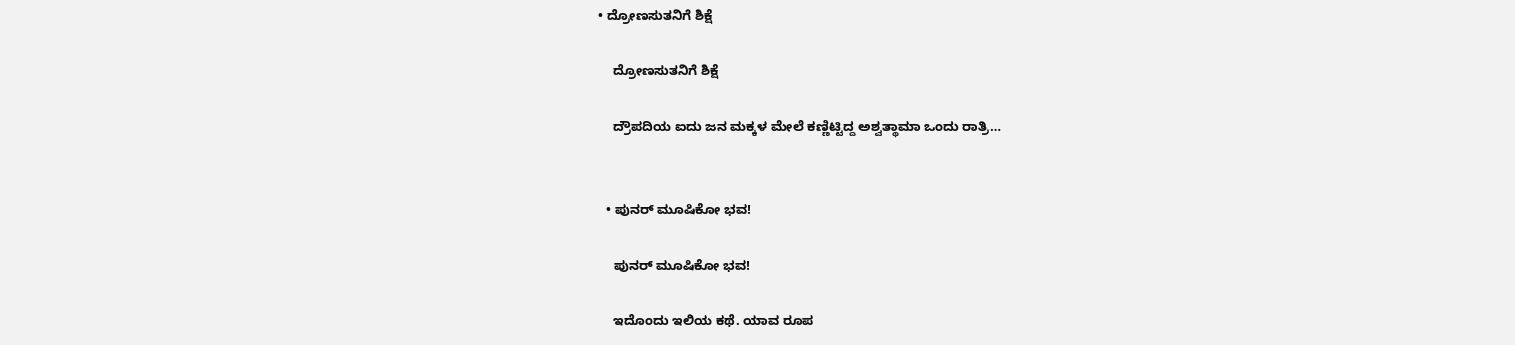• ದ್ರೋಣಸುತನಿಗೆ ಶಿಕ್ಷೆ

    ದ್ರೋಣಸುತನಿಗೆ ಶಿಕ್ಷೆ

    ದ್ರೌಪದಿಯ ಐದು ಜನ ಮಕ್ಕಳ ಮೇಲೆ ಕಣ್ಣಿಟ್ಟಿದ್ದ ಅಶ್ವತ್ಥಾಮಾ ಒಂದು ರಾತ್ರಿ…


  • ಪುನರ್‌ ಮೂಷಿಕೋ ಭವ!

    ಪುನರ್‌ ಮೂಷಿಕೋ ಭವ!

    ಇದೊಂದು ಇಲಿಯ ಕಥೆ. ಯಾವ ರೂಪ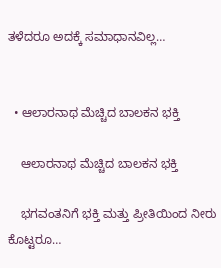ತಳೆದರೂ ಅದಕ್ಕೆ ಸಮಾಧಾನವಿಲ್ಲ…


  • ಆಲಾರನಾಥ ಮೆಚ್ಚಿದ ಬಾಲಕನ ಭಕ್ತಿ

    ಆಲಾರನಾಥ ಮೆಚ್ಚಿದ ಬಾಲಕನ ಭಕ್ತಿ

    ಭಗವಂತನಿಗೆ ಭಕ್ತಿ ಮತ್ತು ಪ್ರೀತಿಯಿಂದ ನೀರು ಕೊಟ್ಟರೂ…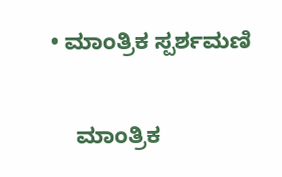• ಮಾಂತ್ರಿಕ ಸ್ಪರ್ಶಮಣಿ

    ಮಾಂತ್ರಿಕ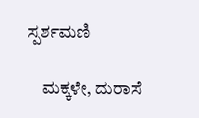ಸ್ಪರ್ಶಮಣಿ

    ಮಕ್ಕಳೇ, ದುರಾಸೆ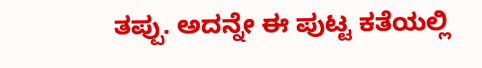ತಪ್ಪು. ಅದನ್ನೇ ಈ ಪುಟ್ಟ ಕತೆಯಲ್ಲಿ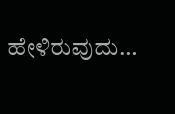ಹೇಳಿರುವುದು…